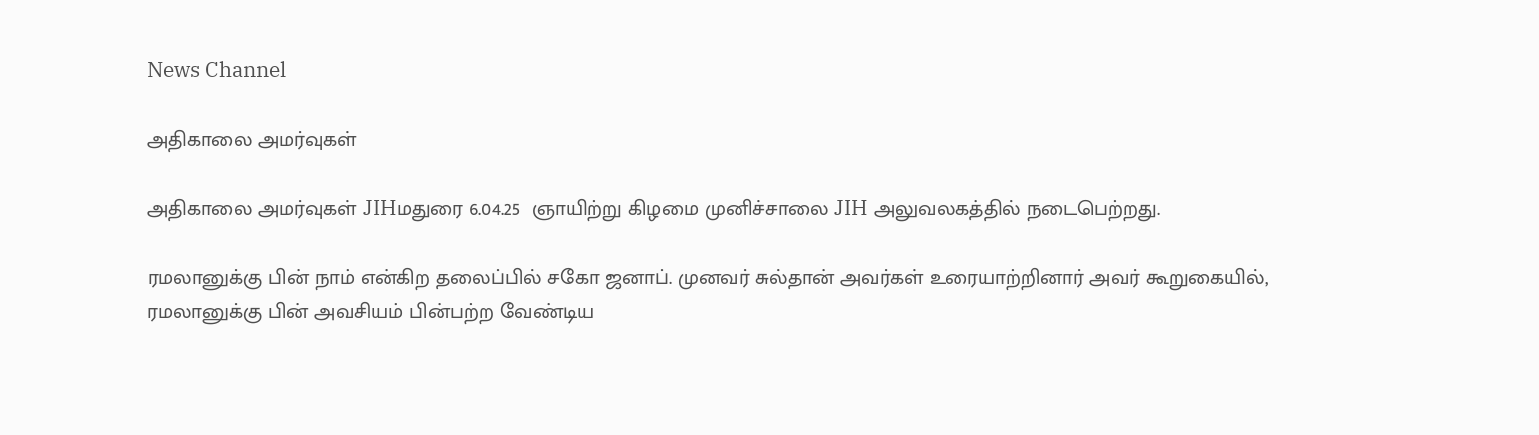News Channel

அதிகாலை அமர்வுகள்

அதிகாலை அமர்வுகள் JIHமதுரை 6.04.25  ஞாயிற்று கிழமை முனிச்சாலை JIH அலுவலகத்தில் நடைபெற்றது.

ரமலானுக்கு பின் நாம் என்கிற தலைப்பில் சகோ ஜனாப். முனவர் சுல்தான் அவர்கள் உரையாற்றினார் அவர் கூறுகையில், ரமலானுக்கு பின் அவசியம் பின்பற்ற வேண்டிய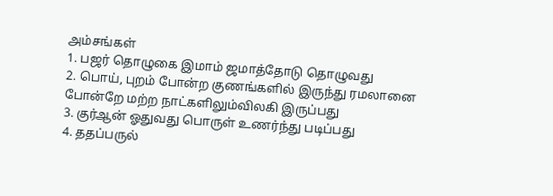அம்சங்கள்
1. பஜர் தொழுகை இமாம் ஜமாத்தோடு தொழுவது
2. பொய், புறம் போன்ற குணங்களில் இருந்து ரமலானை போன்றே மற்ற நாட்களிலும்விலகி இருப்பது
3. குர்ஆன் ஓதுவது பொருள் உணர்ந்து படிப்பது
4. ததப்பருல்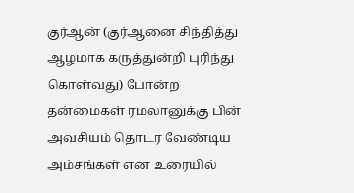குர்ஆன் (குர்ஆனை சிந்தித்து ஆழமாக கருத்துன்றி புரிந்து கொள்வது) போன்ற தன்மைகள் ரமலானுக்கு பின் அவசியம் தொடர வேண்டிய அம்சங்கள் என உரையில்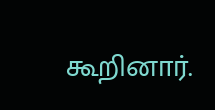கூறினார்.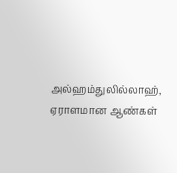அல்ஹம்துலில்லாஹ், ஏராளமான ஆண்கள்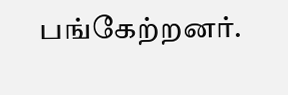பங்கேற்றனர்.